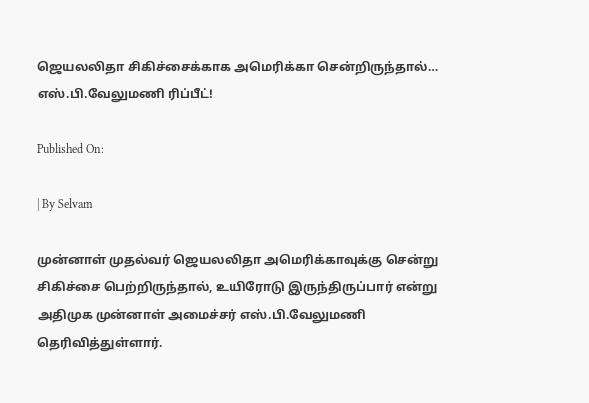ஜெயலலிதா சிகிச்சைக்காக அமெரிக்கா சென்றிருந்தால்… எஸ்.பி.வேலுமணி ரிப்பீட்!

Published On:

| By Selvam

முன்னாள் முதல்வர் ஜெயலலிதா அமெரிக்காவுக்கு சென்று சிகிச்சை பெற்றிருந்தால், உயிரோடு இருந்திருப்பார் என்று அதிமுக முன்னாள் அமைச்சர் எஸ்.பி.வேலுமணி தெரிவித்துள்ளார்.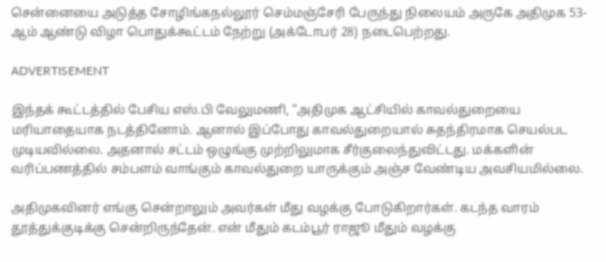சென்னையை அடுத்த சோழிங்கநல்லூர் செம்மஞ்சேரி பேருந்து நிலையம் அருகே அதிமுக 53-ஆம் ஆண்டு விழா பொதுக்கூட்டம் நேற்று (அக்டோபர் 28) நடைபெற்றது.

ADVERTISEMENT

இந்தக் கூட்டத்தில் பேசிய எஸ்.பி வேலுமணி, “அதிமுக ஆட்சியில் காவல்துறையை மரியாதையாக நடத்தினோம். ஆனால் இப்போது காவல்துறையால் சுதந்திரமாக செயல்பட முடியவில்லை. அதனால் சட்டம் ஒழுங்கு முற்றிலுமாக சீர்குலைந்துவிட்டது. மக்களின் வரிப்பணத்தில் சம்பளம் வாங்கும் காவல்துறை யாருக்கும் அஞ்ச வேண்டிய அவசியமில்லை.

அதிமுகவினர் எங்கு சென்றாலும் அவர்கள் மீது வழக்கு போடுகிறார்கள். கடந்த வாரம் தூத்துக்குடிக்கு சென்றிருந்தேன். என் மீதும் கடம்பூர் ராஜூ மீதும் வழக்கு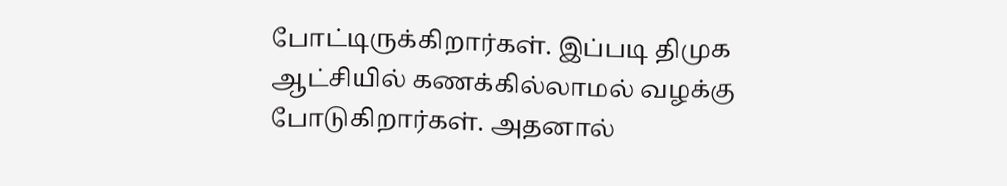போட்டிருக்கிறார்கள். இப்படி திமுக ஆட்சியில் கணக்கில்லாமல் வழக்கு போடுகிறார்கள். அதனால்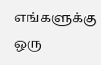எங்களுக்கு ஒரு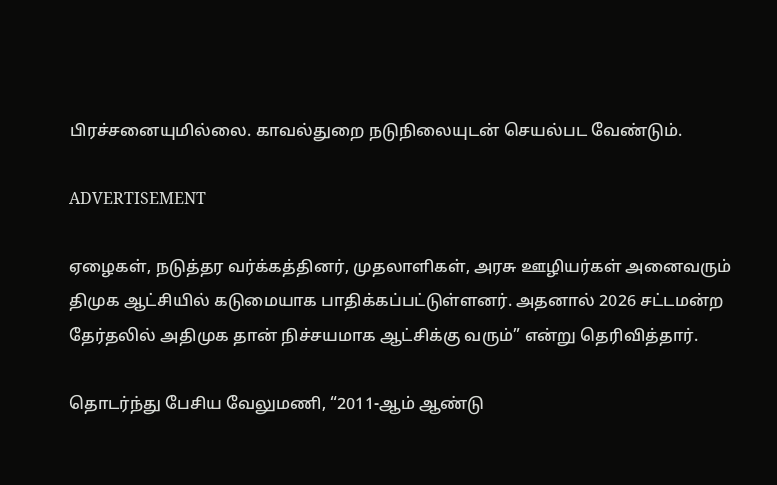பிரச்சனையுமில்லை. காவல்துறை நடுநிலையுடன் செயல்பட வேண்டும்.

ADVERTISEMENT

ஏழைகள், நடுத்தர வர்க்கத்தினர், முதலாளிகள், அரசு ஊழியர்கள் அனைவரும் திமுக ஆட்சியில் கடுமையாக பாதிக்கப்பட்டுள்ளனர். அதனால் 2026 சட்டமன்ற தேர்தலில் அதிமுக தான் நிச்சயமாக ஆட்சிக்கு வரும்” என்று தெரிவித்தார்.

தொடர்ந்து பேசிய வேலுமணி, “2011-ஆம் ஆண்டு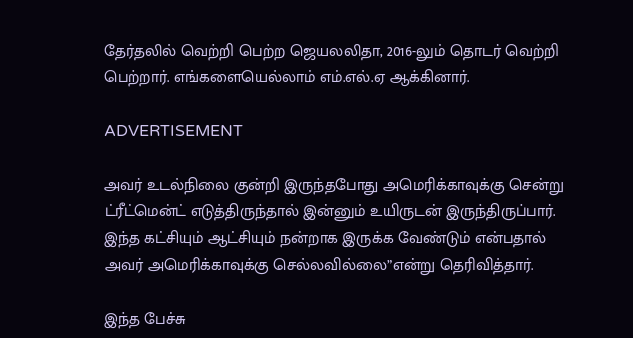தேர்தலில் வெற்றி பெற்ற ஜெயலலிதா, 2016-லும் தொடர் வெற்றி பெற்றார். எங்களையெல்லாம் எம்.எல்.ஏ ஆக்கினார்.

ADVERTISEMENT

அவர் உடல்நிலை குன்றி இருந்தபோது அமெரிக்காவுக்கு சென்று ட்ரீட்மென்ட் எடுத்திருந்தால் இன்னும் உயிருடன் இருந்திருப்பார். இந்த கட்சியும் ஆட்சியும் நன்றாக இருக்க வேண்டும் என்பதால் அவர் அமெரிக்காவுக்கு செல்லவில்லை”என்று தெரிவித்தார்.

இந்த பேச்சு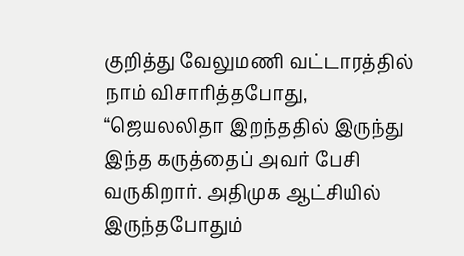குறித்து வேலுமணி வட்டாரத்தில் நாம் விசாரித்தபோது, “ஜெயலலிதா இறந்ததில் இருந்து இந்த கருத்தைப் அவர் பேசி வருகிறார். அதிமுக ஆட்சியில் இருந்தபோதும்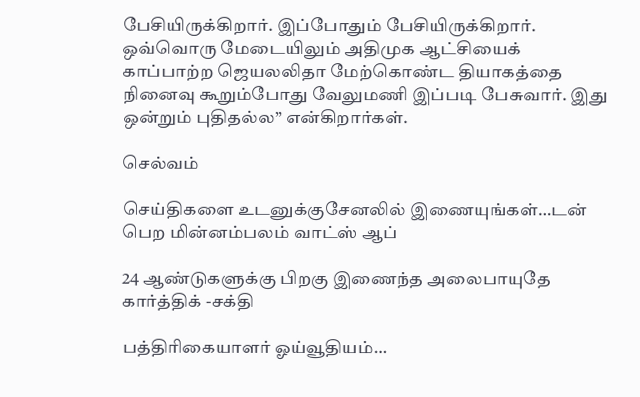பேசியிருக்கிறார். இப்போதும் பேசியிருக்கிறார். ஒவ்வொரு மேடையிலும் அதிமுக ஆட்சியைக் காப்பாற்ற ஜெயலலிதா மேற்கொண்ட தியாகத்தை நினைவு கூறும்போது வேலுமணி இப்படி பேசுவார். இது ஒன்றும் புதிதல்ல” என்கிறார்கள்.

செல்வம்

செய்திகளை உடனுக்குசேனலில் இணையுங்கள்…டன் பெற மின்னம்பலம் வாட்ஸ் ஆப்

24 ஆண்டுகளுக்கு பிறகு இணைந்த அலைபாயுதே கார்த்திக் -சக்தி

பத்திரிகையாளர் ஓய்வூதியம்…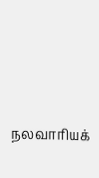நலவாரியக்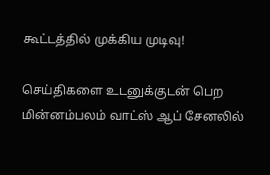கூட்டத்தில் முக்கிய முடிவு!

செய்திகளை உடனுக்குடன் பெற மின்னம்பலம் வாட்ஸ் ஆப் சேனலில்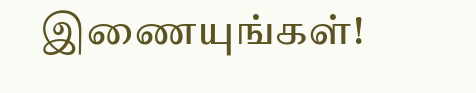இணையுங்கள்!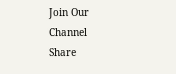Join Our Channel
Share